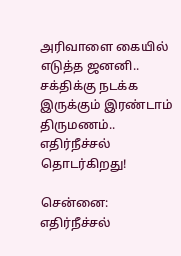அரிவாளை கையில் எடுத்த ஜனனி.. சக்திக்கு நடக்க இருக்கும் இரண்டாம் திருமணம்.. எதிர்நீச்சல் தொடர்கிறது!

சென்னை: எதிர்நீச்சல்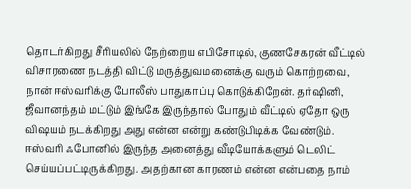தொடர்கிறது சீரியலில் நேற்றைய எபிசோடில், குணசேகரன் வீட்டில் விசாரணை நடத்தி விட்டு மருத்துவமனைக்கு வரும் கொற்றவை, நான் ஈஸ்வரிக்கு போலீஸ் பாதுகாப்பு கொடுக்கிறேன். தர்ஷினி, ஜீவானந்தம் மட்டும் இங்கே இருந்தால் போதும் வீட்டில் ஏதோ ஒரு விஷயம் நடக்கிறது அது என்ன என்று கண்டுபிடிக்க வேண்டும். ஈஸ்வரி ஃபோனில் இருந்த அனைத்து வீடியோக்களும் டெலிட் செய்யப்பட்டிருக்கிறது. அதற்கான காரணம் என்ன என்பதை நாம்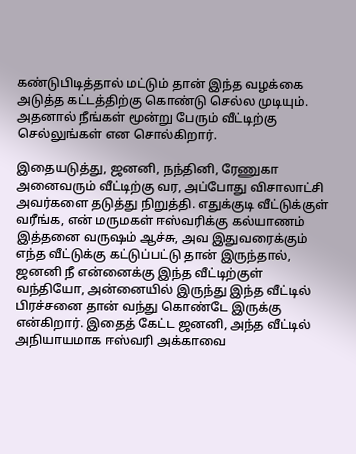கண்டுபிடித்தால் மட்டும் தான் இந்த வழக்கை அடுத்த கட்டத்திற்கு கொண்டு செல்ல முடியும். அதனால் நீங்கள் மூன்று பேரும் வீட்டிற்கு செல்லுங்கள் என சொல்கிறார்.

இதையடுத்து, ஜனனி, நந்தினி, ரேணுகா அனைவரும் வீட்டிற்கு வர, அப்போது விசாலாட்சி அவர்களை தடுத்து நிறுத்தி. எதுக்குடி வீட்டுக்குள் வரீங்க, என் மருமகள் ஈஸ்வரிக்கு கல்யாணம் இத்தனை வருஷம் ஆச்சு, அவ இதுவரைக்கும் எந்த வீட்டுக்கு கட்டுப்பட்டு தான் இருந்தால், ஜனனி நீ என்னைக்கு இந்த வீட்டிற்குள் வந்தியோ, அன்னையில் இருந்து இந்த வீட்டில் பிரச்சனை தான் வந்து கொண்டே இருக்கு என்கிறார். இதைத் கேட்ட ஜனனி, அந்த வீட்டில் அநியாயமாக ஈஸ்வரி அக்காவை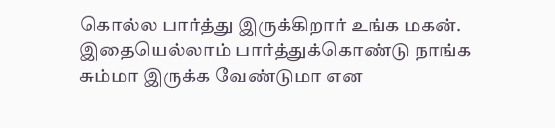கொல்ல பார்த்து இருக்கிறார் உங்க மகன். இதையெல்லாம் பார்த்துக்கொண்டு நாங்க சும்மா இருக்க வேண்டுமா என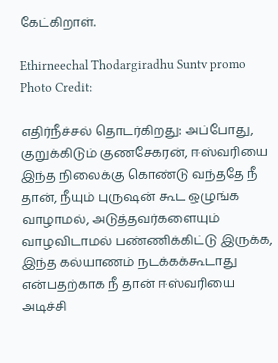கேட்கிறாள்.

Ethirneechal Thodargiradhu Suntv promo
Photo Credit:

எதிர்நீச்சல் தொடர்கிறது: அப்போது, குறுக்கிடும் குணசேகரன், ஈஸ்வரியை இந்த நிலைக்கு கொண்டு வந்ததே நீ தான், நீயும் புருஷன் கூட ஒழுங்க வாழாமல், அடுத்தவர்களையும் வாழவிடாமல் பண்ணிக்கிட்டு இருக்க, இந்த கல்யாணம் நடக்கக்கூடாது என்பதற்காக நீ தான் ஈஸ்வரியை அடிச்சி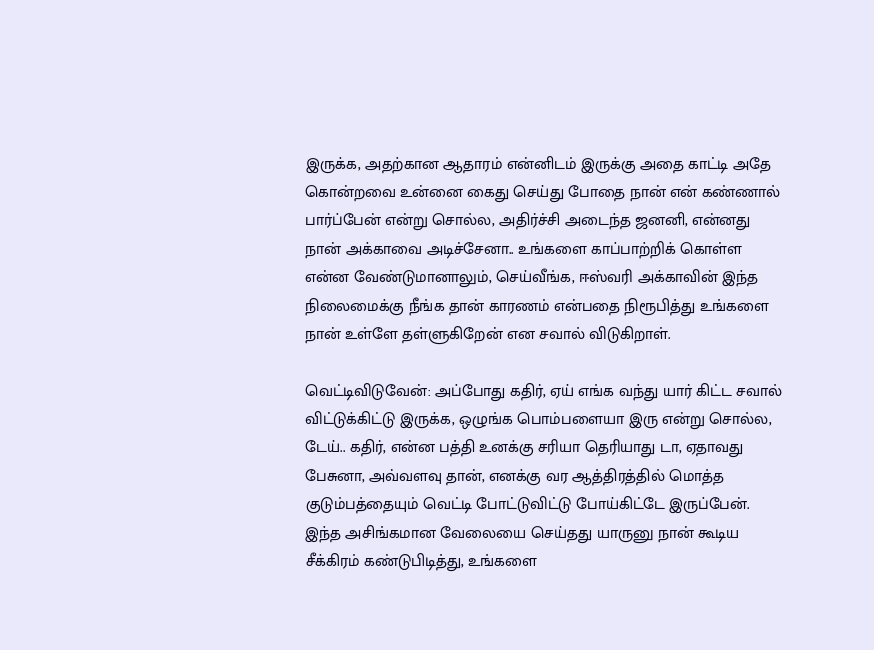இருக்க, அதற்கான ஆதாரம் என்னிடம் இருக்கு அதை காட்டி அதே கொன்றவை உன்னை கைது செய்து போதை நான் என் கண்ணால் பார்ப்பேன் என்று சொல்ல, அதிர்ச்சி அடைந்த ஜனனி, என்னது நான் அக்காவை அடிச்சேனா.. உங்களை காப்பாற்றிக் கொள்ள என்ன வேண்டுமானாலும், செய்வீங்க, ஈஸ்வரி அக்காவின் இந்த நிலைமைக்கு நீங்க தான் காரணம் என்பதை நிரூபித்து உங்களை நான் உள்ளே தள்ளுகிறேன் என சவால் விடுகிறாள்.

வெட்டிவிடுவேன்: அப்போது கதிர், ஏய் எங்க வந்து யார் கிட்ட சவால் விட்டுக்கிட்டு இருக்க, ஒழுங்க பொம்பளையா இரு என்று சொல்ல, டேய்.. கதிர், என்ன பத்தி உனக்கு சரியா தெரியாது டா, ஏதாவது பேசுனா, அவ்வளவு தான், எனக்கு வர ஆத்திரத்தில் மொத்த குடும்பத்தையும் வெட்டி போட்டுவிட்டு போய்கிட்டே இருப்பேன். இந்த அசிங்கமான வேலையை செய்தது யாருனு நான் கூடிய சீக்கிரம் கண்டுபிடித்து, உங்களை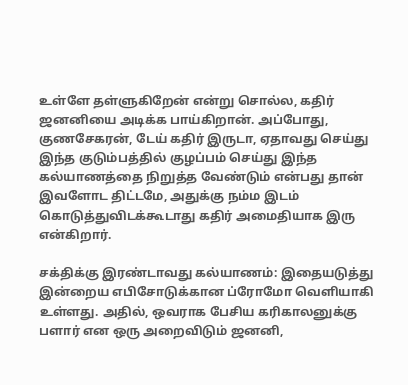உள்ளே தள்ளுகிறேன் என்று சொல்ல, கதிர் ஜனனியை அடிக்க பாய்கிறான். அப்போது, குணசேகரன், டேய் கதிர் இருடா, ஏதாவது செய்து இந்த குடும்பத்தில் குழப்பம் செய்து இந்த கல்யாணத்தை நிறுத்த வேண்டும் என்பது தான் இவளோட திட்டமே, அதுக்கு நம்ம இடம் கொடுத்துவிடக்கூடாது கதிர் அமைதியாக இரு என்கிறார்.

சக்திக்கு இரண்டாவது கல்யாணம்: இதையடுத்து இன்றைய எபிசோடுக்கான ப்ரோமோ வெளியாகி உள்ளது. அதில், ஒவராக பேசிய கரிகாலனுக்கு பளார் என ஒரு அறைவிடும் ஜனனி,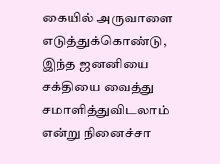கையில் அருவாளை எடுத்துக்கொண்டு, இந்த ஜனனியை சக்தியை வைத்து சமாளித்துவிடலாம் என்று நினைச்சா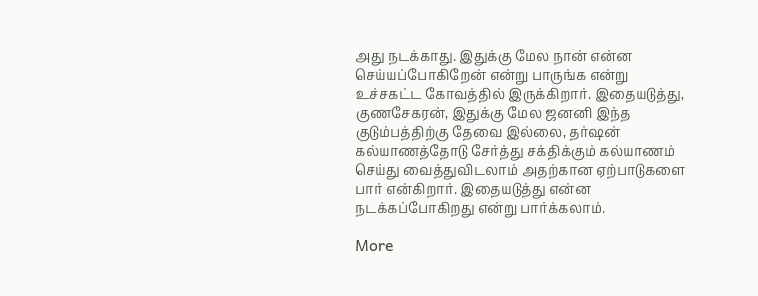அது நடக்காது. இதுக்கு மேல நான் என்ன செய்யப்போகிறேன் என்று பாருங்க என்று உச்சகட்ட கோவத்தில் இருக்கிறார். இதையடுத்து, குணசேகரன், இதுக்கு மேல ஜனனி இந்த குடும்பத்திற்கு தேவை இல்லை, தர்ஷன் கல்யாணத்தோடு சேர்த்து சக்திக்கும் கல்யாணம் செய்து வைத்துவிடலாம் அதற்கான ஏற்பாடுகளை பார் என்கிறார். இதையடுத்து என்ன நடக்கப்போகிறது என்று பார்க்கலாம்.

More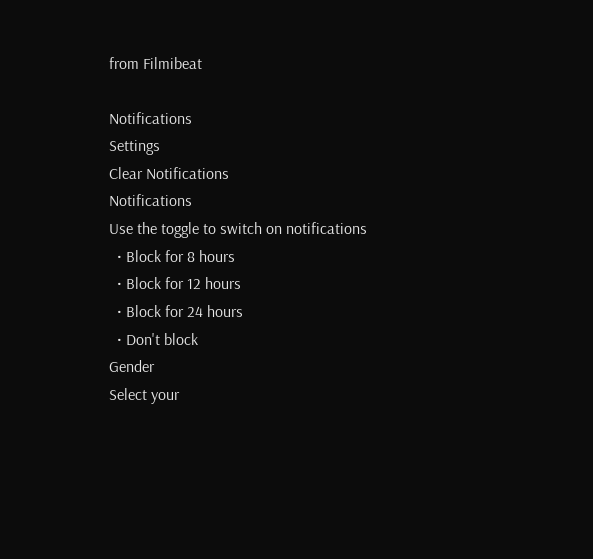from Filmibeat

Notifications
Settings
Clear Notifications
Notifications
Use the toggle to switch on notifications
  • Block for 8 hours
  • Block for 12 hours
  • Block for 24 hours
  • Don't block
Gender
Select your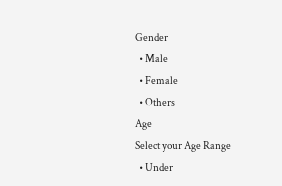Gender
  • Male
  • Female
  • Others
Age
Select your Age Range
  • Under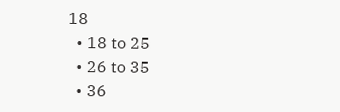18
  • 18 to 25
  • 26 to 35
  • 36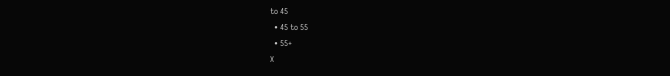to 45
  • 45 to 55
  • 55+
X